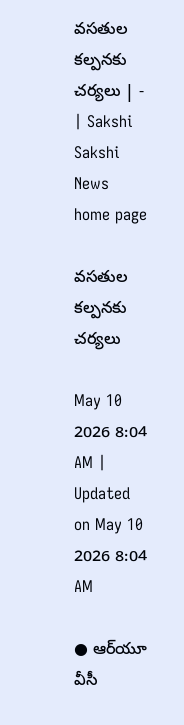వసతుల కల్పనకు చర్యలు | - | Sakshi
Sakshi News home page

వసతుల కల్పనకు చర్యలు

May 10 2026 8:04 AM | Updated on May 10 2026 8:04 AM

● ఆర్‌యూ వీసీ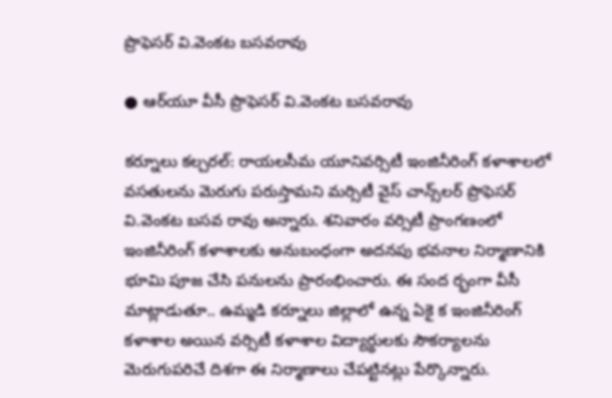ప్రొఫెసర్‌ వి.వెంకట బసవరావు

● ఆర్‌యూ వీసీ ప్రొఫెసర్‌ వి.వెంకట బసవరావు

కర్నూలు కల్చరల్‌: రాయలసీమ యూనివర్సిటీ ఇంజినీరింగ్‌ కళాశాలలో వసతులను మెరుగు పరుస్తామని మర్సిటీ వైస్‌ చాన్స్‌లర్‌ ప్రొఫెసర్‌ వి.వెంకట బసవ రావు అన్నారు. శనివారం వర్సిటీ ప్రాంగణంలో ఇంజినీరింగ్‌ కళాశాలకు అనుబంధంగా అదనపు భవనాల నిర్మాణానికి భూమి పూజ చేసి పనులను ప్రారంభించారు. ఈ సంద ర్భంగా వీసీ మాట్లాడుతూ.. ఉమ్మడి కర్నూలు జిల్లాలో ఉన్న ఏకై క ఇంజినీరింగ్‌ కళాశాల అయిన వర్సిటీ కళాశాల విద్యార్థులకు సౌకర్యాలను మెరుగుపరిచే దిశగా ఈ నిర్మాణాలు చేపట్టినట్లు పేర్కొన్నారు.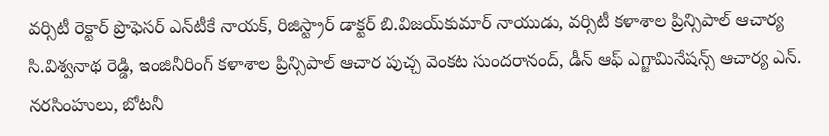వర్సిటీ రెక్టార్‌ ప్రొఫెసర్‌ ఎన్‌టీకే నాయక్‌, రిజిస్ట్రార్‌ డాక్టర్‌ బి.విజయ్‌కుమార్‌ నాయుడు, వర్సిటీ కళాశాల ప్రిన్సిపాల్‌ ఆచార్య సి.విశ్వనాథ రెడ్డి, ఇంజినీరింగ్‌ కళాశాల ప్రిన్సిపాల్‌ ఆచార పుచ్చ వెంకట సుందరానంద్‌, డీన్‌ ఆఫ్‌ ఎగ్జామినేషన్స్‌ ఆచార్య ఎన్‌. నరసింహులు, బోటనీ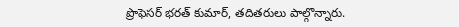ప్రొఫెసర్‌ భరత్‌ కుమార్‌, తదితరులు పాల్గొన్నారు.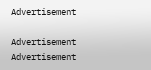Advertisement

Advertisement
Advertisement